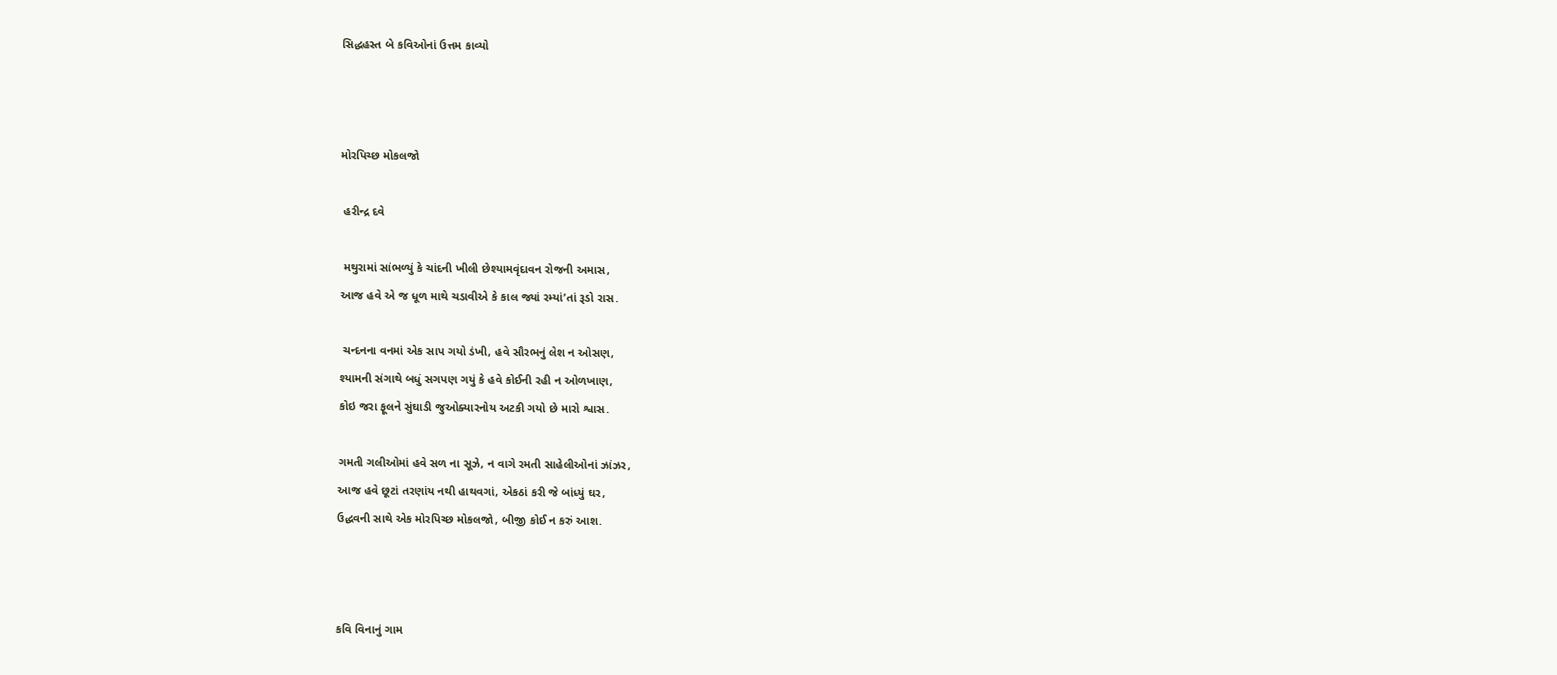સિદ્ધહસ્ત બે કવિઓનાં ઉત્તમ કાવ્યો



મોરપિચ્છ મોકલજો

 હરીન્દ્ર દવે

 મથુરામાં સાંભળ્યું કે ચાંદની ખીલી છેશ્યામવૃંદાવન રોજની અમાસ,
આજ હવે એ જ ધૂળ માથે ચડાવીએ કે કાલ જ્યાં રમ્યાં’તાં રૂડો રાસ.

 ચન્દનના વનમાં એક સાપ ગયો ડંખી, હવે સૌરભનું લેશ ન ઓસણ,
શ્યામની સંગાથે બધું સગપણ ગયું કે હવે કોઈની રહી ન ઓળખાણ,
કોઇ જરા ફૂલને સુંઘાડી જુઓક્યારનોય અટકી ગયો છે મારો શ્વાસ.

ગમતી ગલીઓમાં હવે સળ ના સૂઝે, ન વાગે રમતી સાહેલીઓનાં ઝાંઝર,
આજ હવે છૂટાં તરણાંય નથી હાથવગાં, એકઠાં કરી જે બાંધ્યું ઘર,
ઉદ્ધવની સાથે એક મોરપિચ્છ મોકલજો, બીજી કોઈ ન કરું આશ.



કવિ વિનાનું ગામ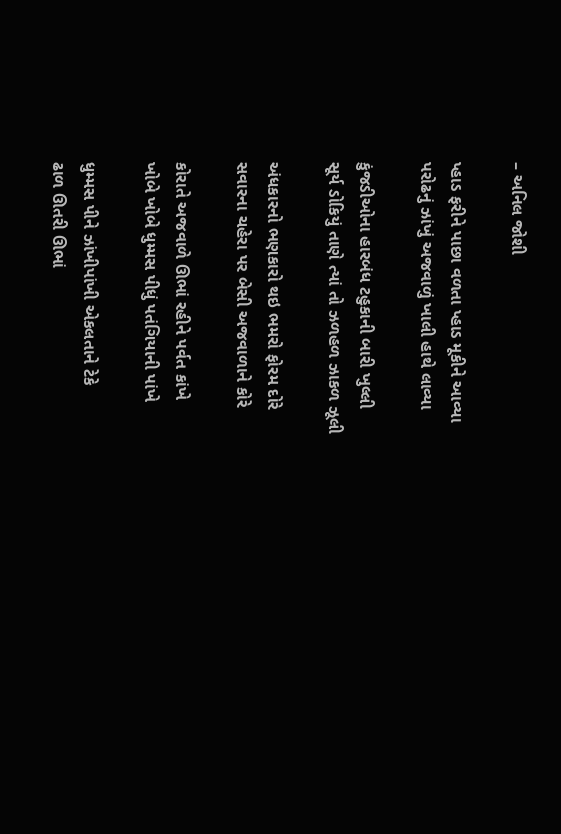– અનિલ જોશી

પ્હાડ ફરીને પાછા વળતા પ્હાડ મૂકીને આવ્યા
પરોઢનું ઝાંખું અજવાળું ખાલી હાથે લાવ્યા

કુંજડીઓના હારબંધ ટહુકાની બારી ખુલ્લી
સૂર્ય ડોકિયું તાણે ત્યાં તો ઝળહળ ઝાકળ ઝૂલી

અંધકારનો ભણકારો થઇ ભમરો ફોરમ દોરે
સવારના ચહેરા પર બેસી અજવાળાને કોરે

કોરાતે અજવાળે ઊભાં રહીને પર્વત કાંખે
ખોબે ખોબે ધુમ્મસ પીધું પતંગિયાની પાંખે

ધુમ્મસ પીને ઝાંખીપાંખી એકલતાને ટેકે
ઢાળ ઊતરી ઊભાં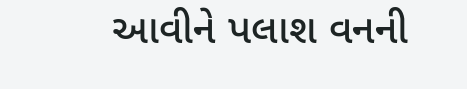આવીને પલાશ વનની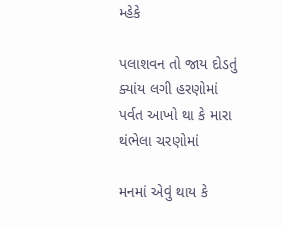મ્હેકે

પલાશવન તો જાય દોડતું ક્યાંય લગી હરણોમાં
પર્વત આખો થા કે મારા થંભેલા ચરણોમાં

મનમાં એવું થાય કે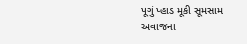પૂગું પ્હાડ મૂકી સૂમસામ
અવાજના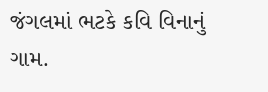જંગલમાં ભટકે કવિ વિનાનું ગામ.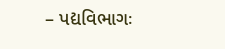– પદ્યવિભાગઃ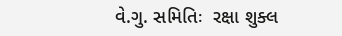વે.ગુ. સમિતિઃ  રક્ષા શુક્લ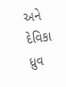અને દેવિકા ધ્રુવ